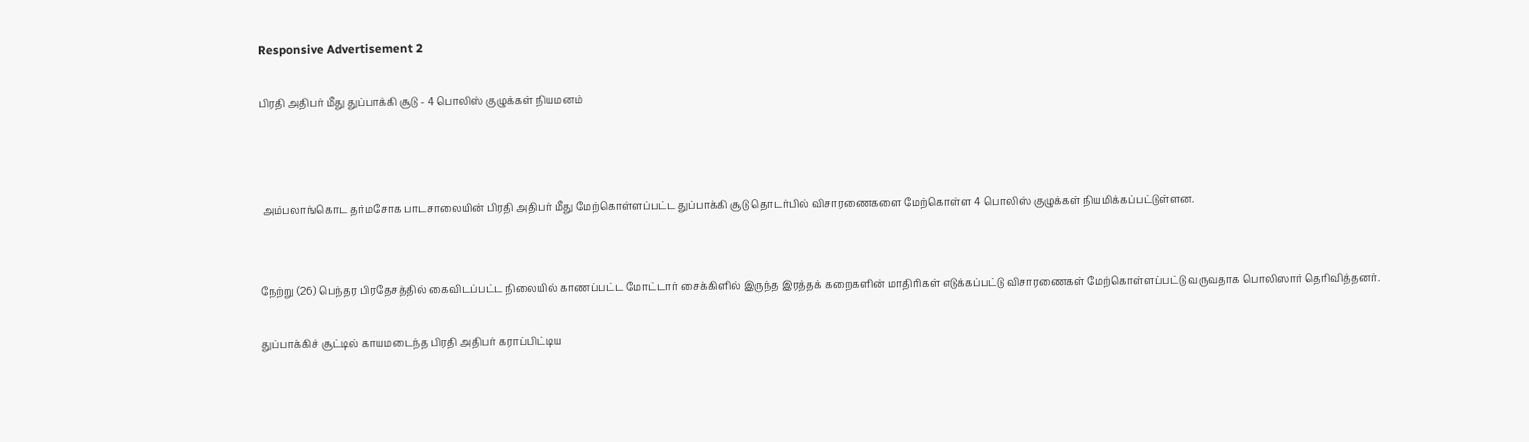Responsive Advertisement 2

பிரதி அதிபர் மீது துப்பாக்கி சூடு - 4 பொலிஸ் குழுக்கள் நியமனம்



 அம்பலாங்கொட தர்மசோக பாடசாலையின் பிரதி அதிபர் மீது மேற்கொள்ளப்பட்ட துப்பாக்கி சூடு தொடர்பில் விசாரணைகளை மேற்கொள்ள 4 பொலிஸ் குழுக்கள் நியமிக்கப்பட்டுள்ளன.


நேற்று (26) பெந்தர பிரதேசத்தில் கைவிடப்பட்ட நிலையில் காணப்பட்ட மோட்டார் சைக்கிளில் இருந்த இரத்தக் கறைகளின் மாதிரிகள் எடுக்கப்பட்டு விசாரணைகள் மேற்கொள்ளப்பட்டு வருவதாக பொலிஸார் தெரிவித்தனர்.

துப்பாக்கிச் சூட்டில் காயமடைந்த பிரதி அதிபர் கராப்பிட்டிய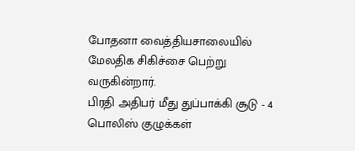போதனா வைத்தியசாலையில் மேலதிக சிகிச்சை பெற்று வருகின்றார்.
பிரதி அதிபர் மீது துப்பாக்கி சூடு - 4 பொலிஸ் குழுக்கள்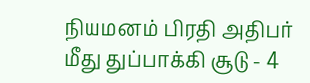நியமனம் பிரதி அதிபர் மீது துப்பாக்கி சூடு - 4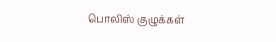பொலிஸ் குழுக்கள்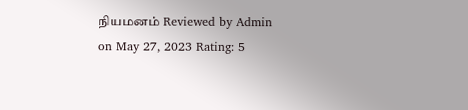நியமனம் Reviewed by Admin on May 27, 2023 Rating: 5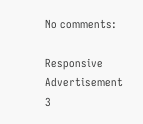No comments:

Responsive Advertisement 3